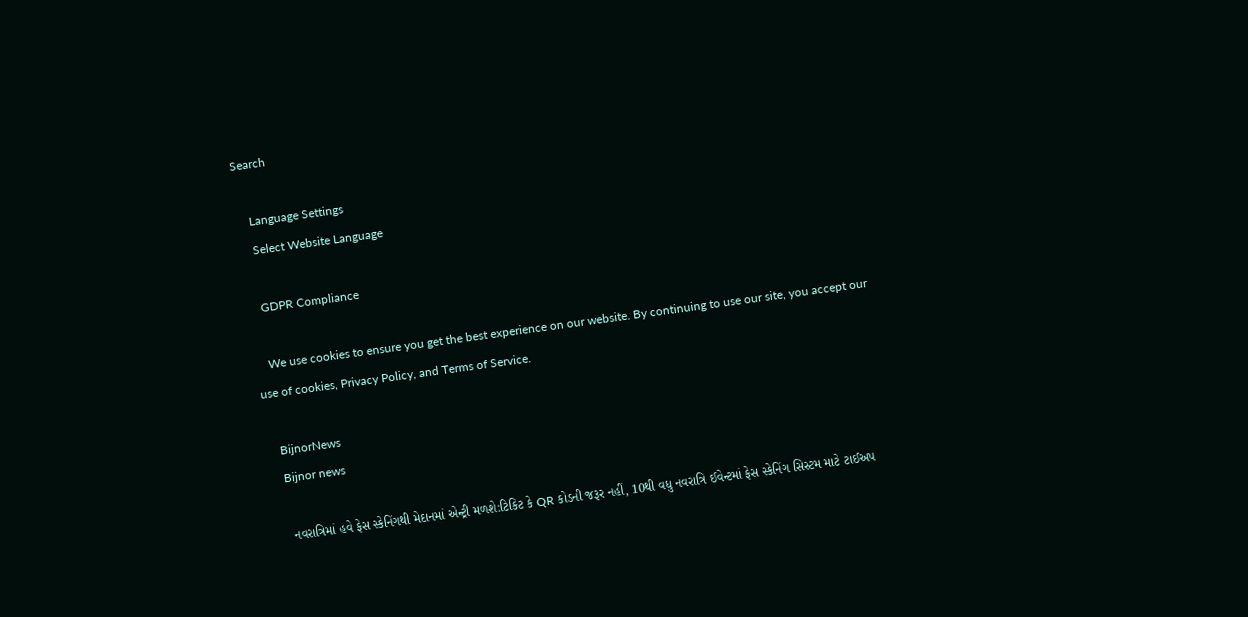Search

    Language Settings
    Select Website Language

    GDPR Compliance

    We use cookies to ensure you get the best experience on our website. By continuing to use our site, you accept our use of cookies, Privacy Policy, and Terms of Service.

    BijnorNews
    Bijnor news

    નવરાત્રિમાં હવે ફેસ સ્કેનિંગથી મેદાનમાં એન્ટ્રી મળશે:ટિકિટ કે QR કોડની જરૂર નહીં, 10થી વધુ નવરાત્રિ ઈવેન્ટમાં ફેસ સ્કેનિંગ સિસ્ટમ માટે ટાઈઅપ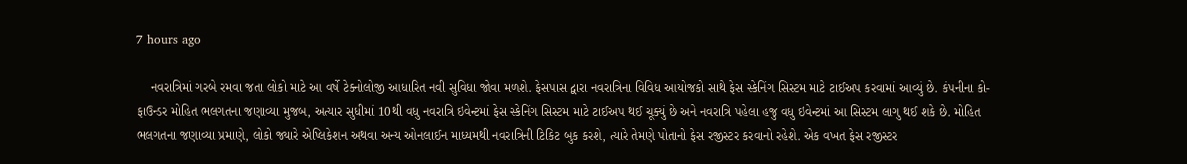7 hours ago

    નવરાત્રિમાં ગરબે રમવા જતા લોકો માટે આ વર્ષે ટેક્નોલોજી આધારિત નવી સુવિધા જોવા મળશે. ફેસપાસ દ્વારા નવરાત્રિના વિવિધ આયોજકો સાથે ફેસ સ્કેનિંગ સિસ્ટમ માટે ટાઈઅપ કરવામાં આવ્યું છે. કંપનીના કો-ફાઉન્ડર મોહિત ભલગતના જણાવ્યા મુજબ, અત્યાર સુધીમાં 10થી વધુ નવરાત્રિ ઇવેન્ટમાં ફેસ સ્કેનિંગ સિસ્ટમ માટે ટાઈઅપ થઈ ચૂક્યું છે અને નવરાત્રિ પહેલા હજુ વધુ ઇવેન્ટમાં આ સિસ્ટમ લાગુ થઈ શકે છે. મોહિત ભલગતના જણાવ્યા પ્રમાણે, લોકો જ્યારે એપ્લિકેશન અથવા અન્ય ઓનલાઈન માધ્યમથી નવરાત્રિની ટિકિટ બુક કરશે, ત્યારે તેમણે પોતાનો ફેસ રજીસ્ટર કરવાનો રહેશે. એક વખત ફેસ રજીસ્ટર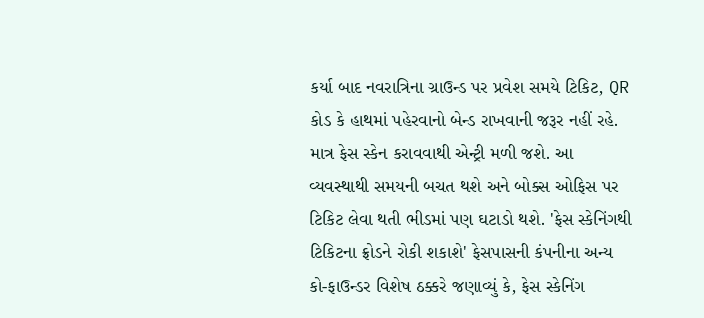કર્યા બાદ નવરાત્રિના ગ્રાઉન્ડ પર પ્રવેશ સમયે ટિકિટ, QR કોડ કે હાથમાં પહેરવાનો બેન્ડ રાખવાની જરૂર નહીં રહે. માત્ર ફેસ સ્કેન કરાવવાથી એન્ટ્રી મળી જશે. આ વ્યવસ્થાથી સમયની બચત થશે અને બોક્સ ઓફિસ પર ટિકિટ લેવા થતી ભીડમાં પણ ઘટાડો થશે. 'ફેસ સ્કેનિંગથી ટિકિટના ફ્રોડને રોકી શકાશે' ફેસપાસની કંપનીના અન્ય કો-ફાઉન્ડર વિશેષ ઠક્કરે જણાવ્યું કે, ફેસ સ્કેનિંગ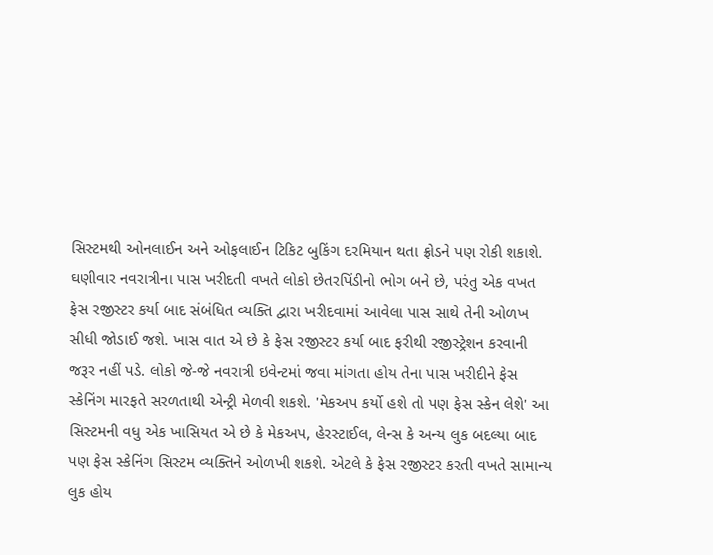સિસ્ટમથી ઓનલાઈન અને ઓફલાઈન ટિકિટ બુકિંગ દરમિયાન થતા ફ્રોડને પણ રોકી શકાશે. ઘણીવાર નવરાત્રીના પાસ ખરીદતી વખતે લોકો છેતરપિંડીનો ભોગ બને છે, પરંતુ એક વખત ફેસ રજીસ્ટર કર્યા બાદ સંબંધિત વ્યક્તિ દ્વારા ખરીદવામાં આવેલા પાસ સાથે તેની ઓળખ સીધી જોડાઈ જશે. ખાસ વાત એ છે કે ફેસ રજીસ્ટર કર્યા બાદ ફરીથી રજીસ્ટ્રેશન કરવાની જરૂર નહીં પડે. લોકો જે-જે નવરાત્રી ઇવેન્ટમાં જવા માંગતા હોય તેના પાસ ખરીદીને ફેસ સ્કેનિંગ મારફતે સરળતાથી એન્ટ્રી મેળવી શકશે. 'મેકઅપ કર્યો હશે તો પણ ફેસ સ્કેન લેશે' આ સિસ્ટમની વધુ એક ખાસિયત એ છે કે મેકઅપ, હેરસ્ટાઈલ, લેન્સ કે અન્ય લુક બદલ્યા બાદ પણ ફેસ સ્કેનિંગ સિસ્ટમ વ્યક્તિને ઓળખી શકશે. એટલે કે ફેસ રજીસ્ટર કરતી વખતે સામાન્ય લુક હોય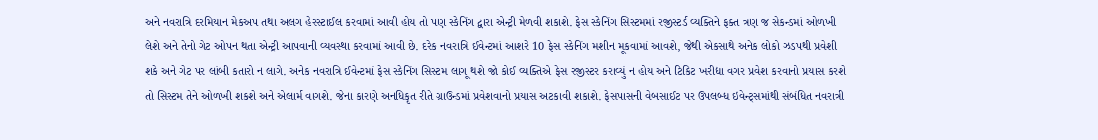અને નવરાત્રિ દરમિયાન મેકઅપ તથા અલગ હેરસ્ટાઈલ કરવામાં આવી હોય તો પણ સ્કેનિંગ દ્વારા એન્ટ્રી મેળવી શકાશે. ફેસ સ્કેનિંગ સિસ્ટમમાં રજીસ્ટર્ડ વ્યક્તિને ફક્ત ત્રણ જ સેકન્ડમાં ઓળખી લેશે અને તેનો ગેટ ઓપન થતા એન્ટ્રી આપવાની વ્યવસ્થા કરવામાં આવી છે. દરેક નવરાત્રિ ઈવેન્ટમાં આશરે 10 ફેસ સ્કેનિંગ મશીન મૂકવામાં આવશે, જેથી એકસાથે અનેક લોકો ઝડપથી પ્રવેશી શકે અને ગેટ પર લાંબી કતારો ન લાગે. અનેક નવરાત્રિ ઈવેન્ટમાં ફેસ સ્કેનિંગ સિસ્ટમ લાગૂ થશે જો કોઈ વ્યક્તિએ ફેસ રજીસ્ટર કરાવ્યું ન હોય અને ટિકિટ ખરીદ્યા વગર પ્રવેશ કરવાનો પ્રયાસ કરશે તો સિસ્ટમ તેને ઓળખી શકશે અને એલાર્મ વાગશે. જેના કારણે અનધિકૃત રીતે ગ્રાઉન્ડમાં પ્રવેશવાનો પ્રયાસ અટકાવી શકાશે. ફેસપાસની વેબસાઈટ પર ઉપલબ્ધ ઇવેન્ટ્સમાંથી સંબંધિત નવરાત્રી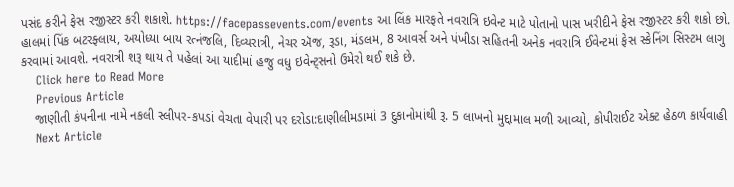પસંદ કરીને ફેસ રજીસ્ટર કરી શકાશે. https://facepassevents.com/events આ લિંક મારફતે નવરાત્રિ ઇવેન્ટ માટે પોતાનો પાસ ખરીદીને ફેસ રજીસ્ટર કરી શકો છો. હાલમાં પિંક બટરફ્લાય, અયોધ્યા બાય રત્નંજલિ, દિવ્યરાત્રી, નેચર ઍજ, રૂડા, મંડલમ, 8 આવર્સ અને પંખીડા સહિતની અનેક નવરાત્રિ ઈવેન્ટમાં ફેસ સ્કેનિંગ સિસ્ટમ લાગુ કરવામાં આવશે. નવરાત્રી શરૂ થાય તે પહેલાં આ યાદીમાં હજુ વધુ ઇવેન્ટ્સનો ઉમેરો થઈ શકે છે.
    Click here to Read More
    Previous Article
    જાણીતી કંપનીના નામે નકલી સ્લીપર-કપડાં વેચતા વેપારી પર દરોડા:દાણીલીમડામાં 3 દુકાનોમાંથી રૂ. 5 લાખનો મુદ્દામાલ મળી આવ્યો, કોપીરાઈટ એક્ટ હેઠળ કાર્યવાહી
    Next Article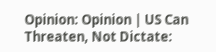Opinion: Opinion | US Can Threaten, Not Dictate: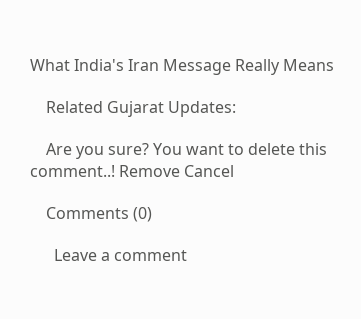What India's Iran Message Really Means

    Related Gujarat Updates:

    Are you sure? You want to delete this comment..! Remove Cancel

    Comments (0)

      Leave a comment